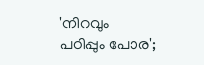'നിറവും പഠിപ്പും പോര';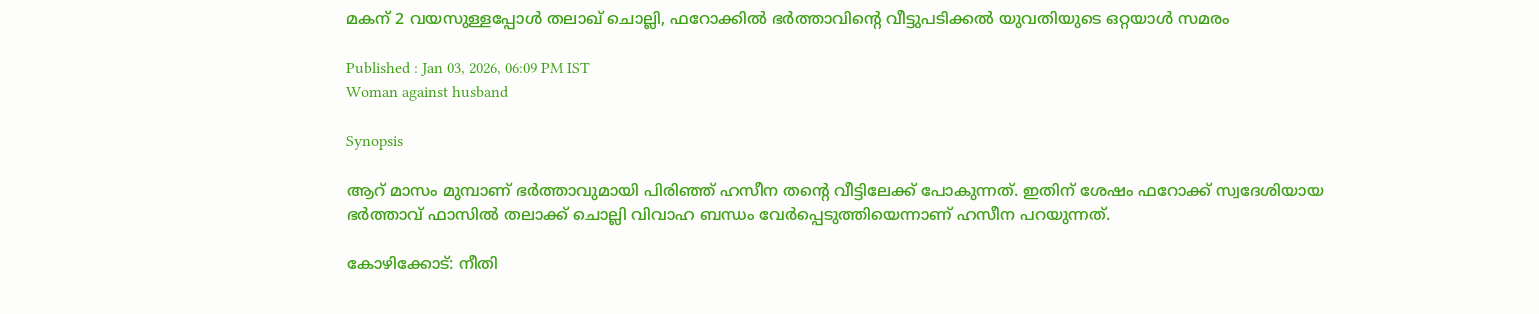മകന് 2 വയസുള്ളപ്പോൾ തലാഖ് ചൊല്ലി, ഫറോക്കിൽ ഭർത്താവിന്‍റെ വീട്ടുപടിക്കൽ യുവതിയുടെ ഒറ്റയാൾ സമരം

Published : Jan 03, 2026, 06:09 PM IST
Woman against husband

Synopsis

ആറ് മാസം മുമ്പാണ് ഭർത്താവുമായി പിരിഞ്ഞ് ഹസീന തന്‍റെ വീട്ടിലേക്ക് പോകുന്നത്. ഇതിന് ശേഷം ഫറോക്ക് സ്വദേശിയായ ഭർത്താവ് ഫാസിൽ തലാക്ക് ചൊല്ലി വിവാഹ ബന്ധം വേർപ്പെടുത്തിയെന്നാണ് ഹസീന പറയുന്നത്.

കോഴിക്കോട്: നീതി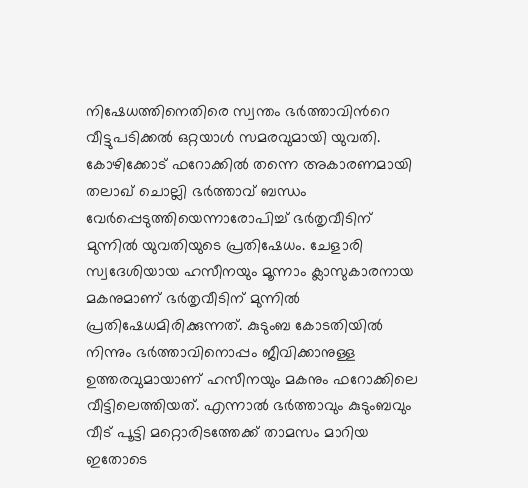നിഷേധത്തിനെതിരെ സ്വന്തം ഭ‍ർത്താവിന്‍റെ വീട്ടുപടിക്കൽ ഒറ്റയാൾ സമരവുമായി യുവതി. കോഴിക്കോട് ഫറോക്കിൽ തന്നെ അകാരണമായി തലാഖ് ചൊല്ലി ഭര്‍ത്താവ് ബന്ധം വേര്‍പ്പെടുത്തിയെന്നാരോപിച്ച് ഭര്‍തൃവീടിന് മുന്നില്‍ യുവതിയുടെ പ്രതിഷേധം. ചേളാരി സ്വദേശിയായ ഹസീനയും മൂന്നാം ക്ലാസുകാരനായ മകനുമാണ് ഭര്‍തൃവീടിന് മുന്നില്‍ പ്രതിഷേധമിരിക്കുന്നത്. കുടുംബ കോടതിയിൽ നിന്നും ഭർത്താവിനൊപ്പം ജീവിക്കാനുള്ള ഉത്തരവുമായാണ് ഹസീനയും മകനും ഫറോക്കിലെ വീട്ടിലെത്തിയത്. എന്നാൽ ഭർത്താവും കുടുംബവും വീട് പൂട്ടി മറ്റൊരിടത്തേക്ക് താമസം മാറിയ ഇതോടെ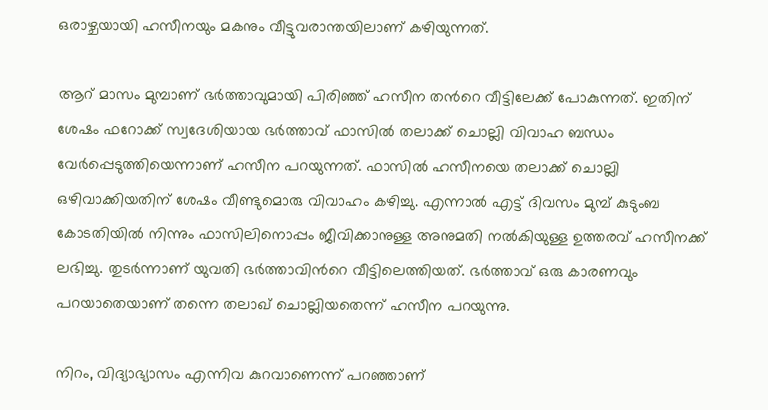ഒരാഴ്ചയായി ഹസീനയും മകനും വീട്ടുവരാന്തയിലാണ് കഴിയുന്നത്.

ആറ് മാസം മുമ്പാണ് ഭർത്താവുമായി പിരിഞ്ഞ് ഹസീന തന്‍റെ വീട്ടിലേക്ക് പോകുന്നത്. ഇതിന് ശേഷം ഫറോക്ക് സ്വദേശിയായ ഭർത്താവ് ഫാസിൽ തലാക്ക് ചൊല്ലി വിവാഹ ബന്ധം വേർപ്പെടുത്തിയെന്നാണ് ഹസീന പറയുന്നത്. ഫാസിൽ ഹസീനയെ തലാക്ക് ചൊല്ലി ഒഴിവാക്കിയതിന് ശേഷം വീണ്ടുമൊരു വിവാഹം കഴിച്ചു. എന്നാൽ എട്ട് ദിവസം മുമ്പ് കുടുംബ കോടതിയിൽ നിന്നും ഫാസിലിനൊപ്പം ജീവിക്കാനുള്ള അനുമതി നൽകിയുള്ള ഉത്തരവ് ഹസീനക്ക് ലഭിച്ചു. തുടർന്നാണ് യുവതി ഭർത്താവിന്‍റെ വീട്ടിലെത്തിയത്. ഭർത്താവ് ഒരു കാരണവും പറയാതെയാണ് തന്നെ തലാഖ് ചൊല്ലിയതെന്ന് ഹസീന പറയുന്നു.

നിറം, വിദ്യാഭ്യാസം എന്നിവ കുറവാണെന്ന് പറഞ്ഞാണ്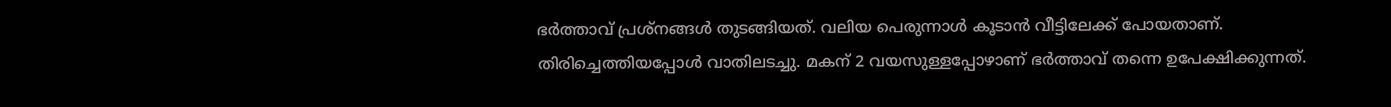ഭർത്താവ് പ്രശ്നങ്ങൾ തുടങ്ങിയത്. വലിയ പെരുന്നാൾ കൂടാൻ വീട്ടിലേക്ക് പോയതാണ്. തിരിച്ചെത്തിയപ്പോൾ വാതിലടച്ചു. മകന് 2 വയസുള്ളപ്പോഴാണ് ഭർത്താവ് തന്നെ ഉപേക്ഷിക്കുന്നത്.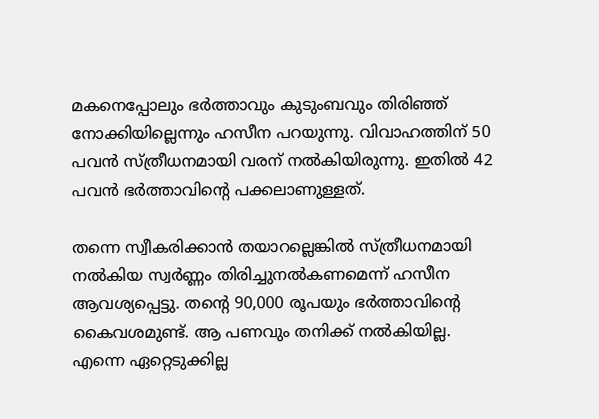മകനെപ്പോലും ഭർത്താവും കുടുംബവും തിരിഞ്ഞ് നോക്കിയില്ലെന്നും ഹസീന പറയുന്നു. വിവാഹത്തിന് 50 പവൻ സ്ത്രീധനമായി വരന് നൽകിയിരുന്നു. ഇതിൽ 42 പവൻ ഭ‍ർത്താവിന്‍റെ പക്കലാണുള്ളത്.

തന്നെ സ്വീകരിക്കാന്‍ തയാറല്ലെങ്കില്‍ സ്ത്രീധനമായി നൽകിയ സ്വർണ്ണം തിരിച്ചുനല്‍കണമെന്ന് ഹസീന ആവശ്യപ്പെട്ടു. തന്‍റെ 90,000 രൂപയും ഭർത്താവിന്‍റെ കൈവശമുണ്ട്. ആ പണവും തനിക്ക് നൽകിയില്ല. എന്നെ ഏറ്റെടുക്കില്ല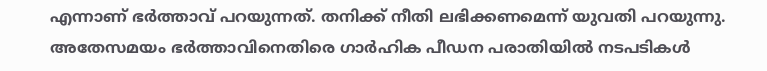എന്നാണ് ഭ‍ർത്താവ് പറയുന്നത്. തനിക്ക് നീതി ലഭിക്കണമെന്ന് യുവതി പറയുന്നു. അതേസമയം ഭർത്താവിനെതിരെ ഗാ‍ർഹിക പീഡന പരാതിയിൽ നടപടികൾ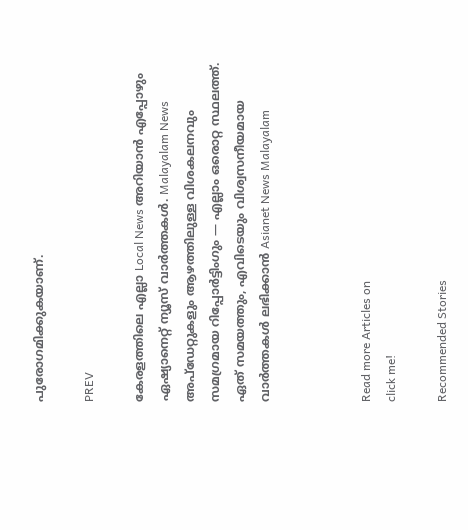പുരോഗമിക്കുകയാണ്.

PREV

കേരളത്തിലെ എല്ലാ Local News അറിയാൻ എപ്പോഴും ഏഷ്യാനെറ്റ് ന്യൂസ് വാർത്തകൾ. Malayalam News  അപ്‌ഡേറ്റുകളും ആഴത്തിലുള്ള വിശകലനവും സമഗ്രമായ റിപ്പോർട്ടിംഗും — എല്ലാം ഒരൊറ്റ സ്ഥലത്ത്. ഏത് സമയത്തും, എവിടെയും വിശ്വസനീയമായ വാർത്തകൾ ലഭിക്കാൻ Asianet News Malayalam



Read more Articles on
click me!

Recommended Stories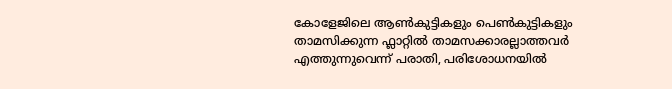കോളേജിലെ ആൺകുട്ടികളും പെൺകുട്ടികളും താമസിക്കുന്ന ഫ്ലാറ്റിൽ താമസക്കാരല്ലാത്തവർ എത്തുന്നുവെന്ന് പരാതി, പരിശോധനയിൽ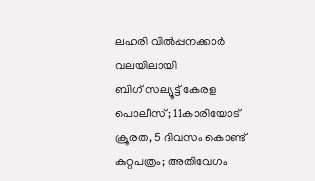ലഹരി വിൽപ്പനക്കാർ വലയിലായി
ബിഗ് സല്യൂട്ട് കേരള പൊലീസ്; 11കാരിയോട് ക്രൂരത, 5 ദിവസം കൊണ്ട് കുറ്റപത്രം; അതിവേഗം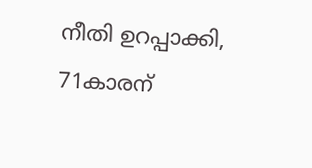നീതി ഉറപ്പാക്കി, 71കാരന്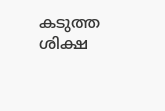കടുത്ത ശിക്ഷ